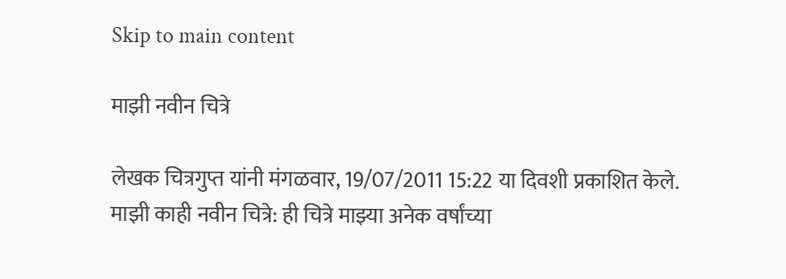Skip to main content

माझी नवीन चित्रे

लेखक चित्रगुप्त यांनी मंगळवार, 19/07/2011 15:22 या दिवशी प्रकाशित केले.
माझी काही नवीन चित्रे: ही चित्रे माझ्या अनेक वर्षांच्या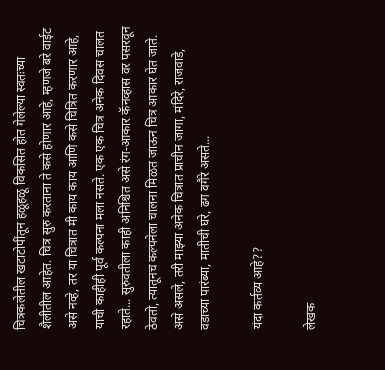चित्रकलेतील खटाटोपींतून हळूहळू विकसित होत गेलेल्या स्वतःच्या शैलीतील आहेत. चित्र सुरु करताना ते कसे होणार आहे, म्हणजे बरे वाईट असे नव्हे, तर या चित्रात मी काय काय आणि कसे चित्रित करणार आहे, याची काहीही पूर्व कल्पना मला नसते. एक एक चित्र अनेक दिवस चालत रहाते... सुरुवतीला काही अनिश्चित असे रंग-आकार कॅनव्हास वर पसरवून ठेवतो, त्यातूनच कल्पनेला चालना मिळत जाऊन चित्र आकार घेत जाते. असे असले, तरी माझ्या अनेक चित्रात प्राचीन जागा, मंदिरे, राजवाडे, वडाच्या पारंब्या, मातीची घरे, ढग वगैरे असते...

यंदा कर्तव्य आहे??

लेखक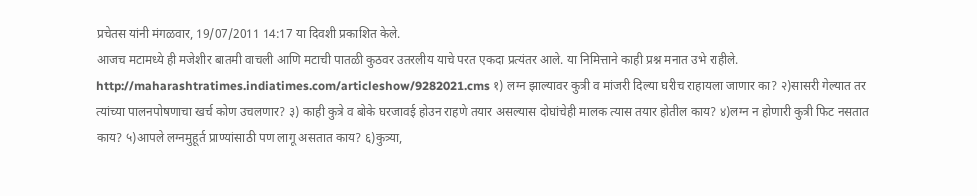प्रचेतस यांनी मंगळवार, 19/07/2011 14:17 या दिवशी प्रकाशित केले.
आजच मटामध्ये ही मजेशीर बातमी वाचली आणि मटाची पातळी कुठवर उतरलीय याचे परत एकदा प्रत्यंतर आले. या निमित्ताने काही प्रश्न मनात उभे राहीले. http://maharashtratimes.indiatimes.com/articleshow/9282021.cms १) लग्न झाल्यावर कुत्री व मांजरी दिल्या घरीच राहायला जाणार का? २)सासरी गेल्यात तर त्यांच्या पालनपोषणाचा खर्च कोण उचलणार? ३) काही कुत्रे व बोके घरजावई होउन राहणे तयार असल्यास दोघांचेही मालक त्यास तयार होतील काय? ४)लग्न न होणारी कुत्री फिट नसतात काय? ५)आपले लग्नमुहूर्त प्राण्यांसाठी पण लागू असतात काय? ६)कुत्र्या,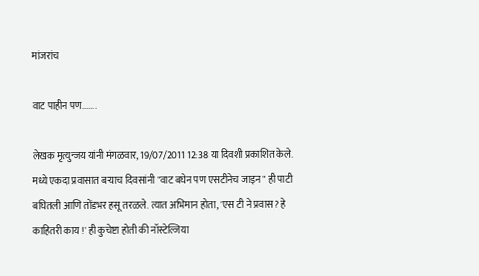मांजरांच

वाट पाहीन पण.......

लेखक मृत्युन्जय यांनी मंगळवार, 19/07/2011 12:38 या दिवशी प्रकाशित केले.
मध्ये एकदा प्रवासात बर्‍याच दिवसांनी "वाट बघेन पण एसटीनेच जाइन" ही पाटी बघितली आणि तोंडभर हसू तरळले. त्यात अभिमान होता, 'एस टी ने प्रवास? हे काहितरी काय !' ही कुचेष्टा होती की नॉस्टेल्जिया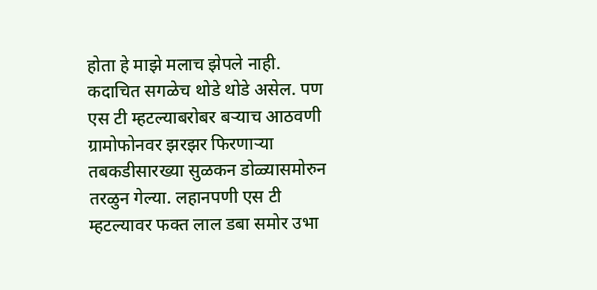होता हे माझे मलाच झेपले नाही. कदाचित सगळेच थोडे थोडे असेल. पण एस टी म्हटल्याबरोबर बर्‍याच आठवणी ग्रामोफोनवर झरझर फिरणार्‍या तबकडीसारख्या सुळकन डोळ्यासमोरुन तरळुन गेल्या. लहानपणी एस टी म्हटल्यावर फक्त लाल डबा समोर उभा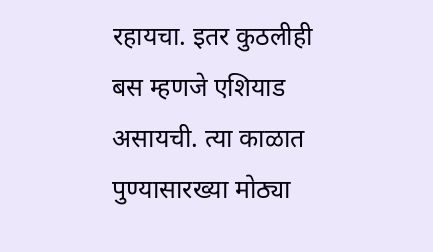रहायचा. इतर कुठलीही बस म्हणजे एशियाड असायची. त्या काळात पुण्यासारख्या मोठ्या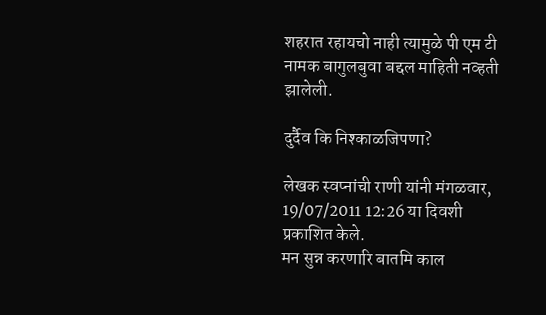शहरात रहायचो नाही त्यामुळे पी एम टी नामक बागुलबुवा बद्दल माहिती नव्हती झालेली.

दुर्दैव कि निश्काळजिपणा?

लेखक स्वप्नांची राणी यांनी मंगळवार, 19/07/2011 12:26 या दिवशी प्रकाशित केले.
मन सुन्न करणारि बातमि काल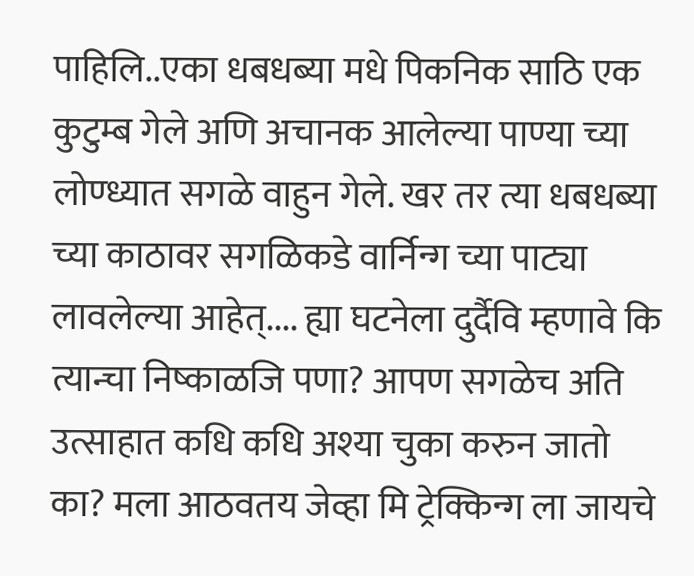पाहिलि..एका धबधब्या मधे पिकनिक साठि एक कुटुम्ब गेले अणि अचानक आलेल्या पाण्या च्या लोण्ध्यात सगळे वाहुन गेले. खर तर त्या धबधब्या च्या काठावर सगळिकडे वार्निन्ग च्या पाट्या लावलेल्या आहेत्.... ह्या घटनेला दुर्दैवि म्हणावे कि त्यान्चा निष्काळजि पणा? आपण सगळेच अति उत्साहात कधि कधि अश्या चुका करुन जातो का? मला आठवतय जेव्हा मि ट्रेक्किन्ग ला जायचे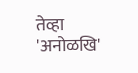तेव्हा 'अनोळखि'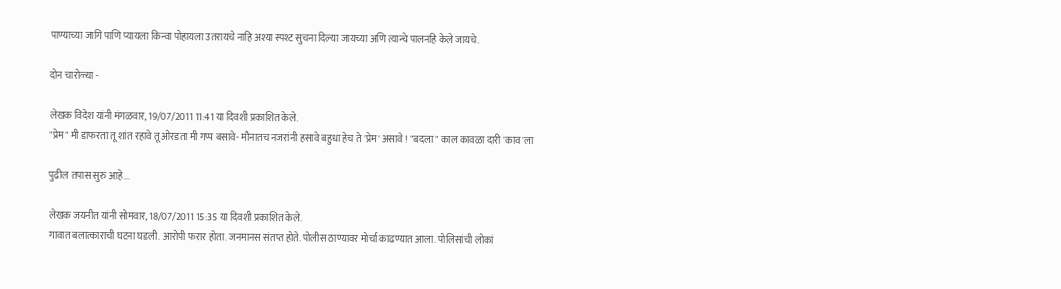पाण्याच्या जागि पाणि प्यायला किन्वा पोहायला उतरायचे नाहि अश्या स्पश्ट सुचना दिल्या जायच्या अणि त्यान्चे पालनहि केले जायचे.

दोन चारोळ्या -

लेखक विदेश यांनी मंगळवार, 19/07/2011 11:41 या दिवशी प्रकाशित केले.
"प्रेम" मी डाफरता तू शांत रहावे तू ओरडता मी गप्प बसावे- मौनातच नजरांनी हसावे बहुधा हेच ते 'प्रेम' असावे ! "बदला" काल कावळा दारी 'काव'ला

पुढील तपास सुरु आहे...

लेखक जयनीत यांनी सोमवार, 18/07/2011 15:35 या दिवशी प्रकाशित केले.
गावात बलात्काराची घटना घडली. आरोपी फरार होता. जनमानस संतप्त होते. पोलीस ठाण्यावर मोर्चा काढण्यात आला. पोलिसांची लोकां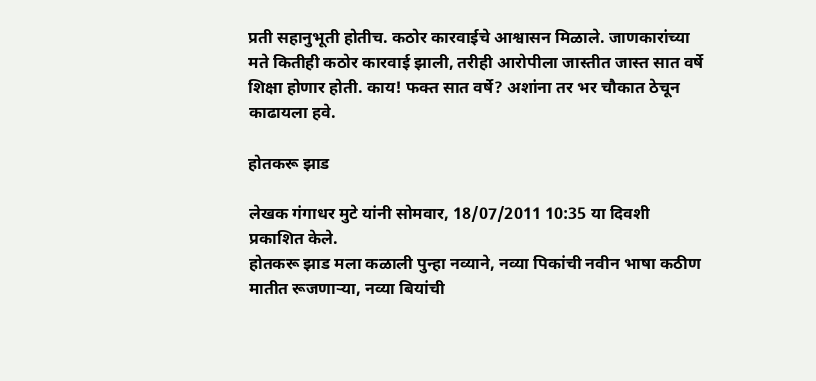प्रती सहानुभूती होतीच. कठोर कारवाईचे आश्वासन मिळाले. जाणकारांच्या मते कितीही कठोर कारवाई झाली, तरीही आरोपीला जास्तीत जास्त सात वर्षे शिक्षा होणार होती. काय! फक्त सात वर्षे? अशांना तर भर चौकात ठेचून काढायला हवे.

होतकरू झाड

लेखक गंगाधर मुटे यांनी सोमवार, 18/07/2011 10:35 या दिवशी प्रकाशित केले.
होतकरू झाड मला कळाली पुन्हा नव्याने, नव्या पिकांची नवीन भाषा कठीण मातीत रूजणार्‍या, नव्या बियांची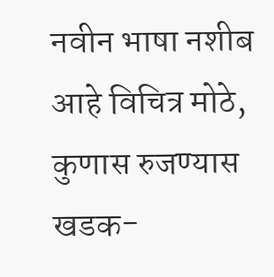नवीन भाषा नशीब आहे विचित्र मोठे, कुणास रुजण्यास खडक-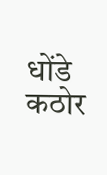धोंडे कठोर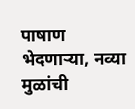पाषाण भेदणार्‍या, नव्या मुळांची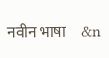नवीन भाषा     &n